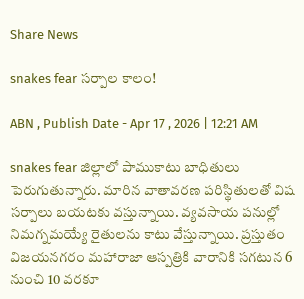Share News

snakes fear సర్పాల కాలం!

ABN , Publish Date - Apr 17 , 2026 | 12:21 AM

snakes fear జిల్లాలో పాముకాటు బాధితులు పెరుగుతున్నారు. మారిన వాతావరణ పరిస్థితులతో విష సర్పాలు బయటకు వస్తున్నాయి. వ్యవసాయ పనుల్లో నిమగ్నమయ్యే రైతులను కాటు వేస్తున్నాయి. ప్రస్తుతం విజయనగరం మహారాజా ఆస్పత్రికి వారానికి సగటున 6 నుంచి 10 వరకూ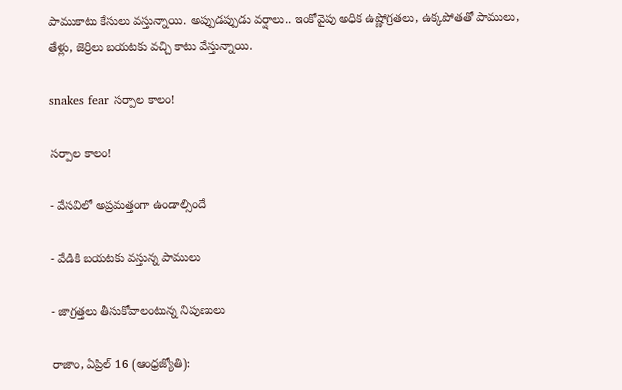పాముకాటు కేసులు వస్తున్నాయి. అప్పుడప్పుడు వర్షాలు.. ఇంకోవైపు అధిక ఉష్ణోగ్రతలు, ఉక్కపోతతో పాములు, తేళ్లు, జెర్రిలు బయటకు వచ్చి కాటు వేస్తున్నాయి.

snakes fear సర్పాల కాలం!

సర్పాల కాలం!

- వేసవిలో అప్రమత్తంగా ఉండాల్సిందే

- వేడికి బయటకు వస్తున్న పాములు

- జాగ్రత్తలు తీసుకోవాలంటున్న నిపుణులు

రాజాం, ఏప్రిల్‌ 16 (ఆంధ్రజ్యోతి):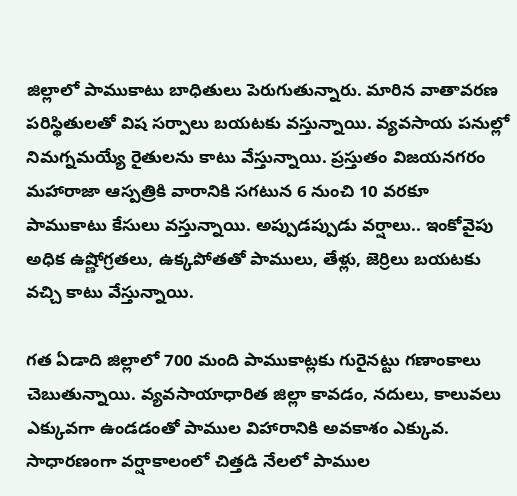జిల్లాలో పాముకాటు బాధితులు పెరుగుతున్నారు. మారిన వాతావరణ పరిస్థితులతో విష సర్పాలు బయటకు వస్తున్నాయి. వ్యవసాయ పనుల్లో నిమగ్నమయ్యే రైతులను కాటు వేస్తున్నాయి. ప్రస్తుతం విజయనగరం మహారాజా ఆస్పత్రికి వారానికి సగటున 6 నుంచి 10 వరకూ పాముకాటు కేసులు వస్తున్నాయి. అప్పుడప్పుడు వర్షాలు.. ఇంకోవైపు అధిక ఉష్ణోగ్రతలు, ఉక్కపోతతో పాములు, తేళ్లు, జెర్రిలు బయటకు వచ్చి కాటు వేస్తున్నాయి.

గత ఏడాది జిల్లాలో 700 మంది పాముకాట్లకు గురైనట్టు గణాంకాలు చెబుతున్నాయి. వ్యవసాయాధారిత జిల్లా కావడం, నదులు, కాలువలు ఎక్కువగా ఉండడంతో పాముల విహారానికి అవకాశం ఎక్కువ. సాధారణంగా వర్షాకాలంలో చిత్తడి నేలలో పాముల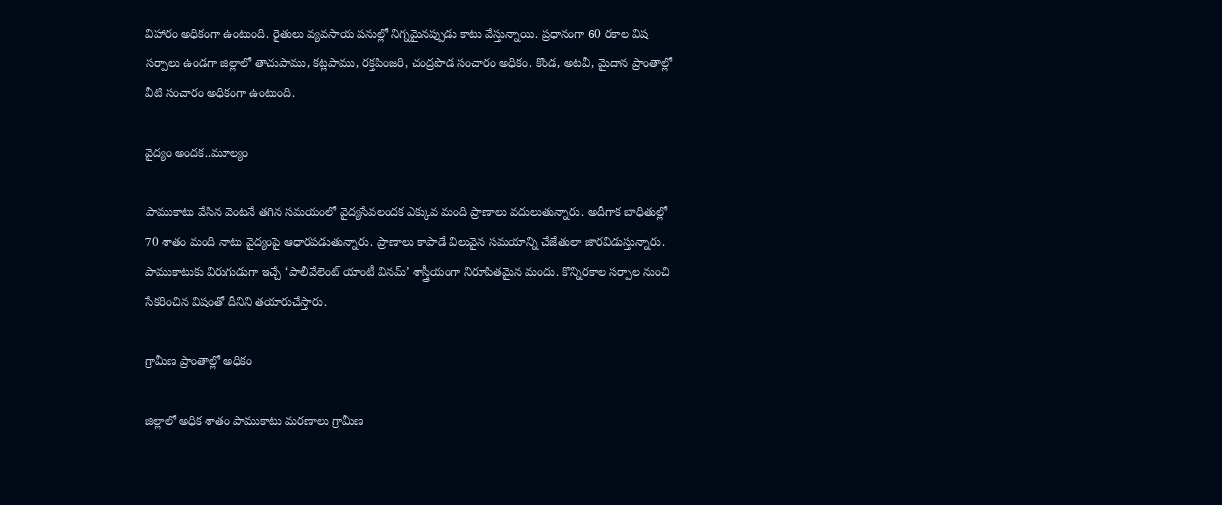విహారం అధికంగా ఉంటుంది. రైతులు వ్యవసాయ పనుల్లో నిగ్నమైనప్పుడు కాటు వేస్తున్నాయి. ప్రధానంగా 60 రకాల విష సర్పాలు ఉండగా జిల్లాలో తాచుపాము, కట్లపాము, రక్తపింజరి, చంద్రపొడ సంచారం అధికం. కొండ, అటవీ, మైదాన ప్రాంతాల్లో వీటి సంచారం అధికంగా ఉంటుంది.

వైద్యం అందక..మూల్యం

పాముకాటు వేసిన వెంటనే తగిన సమయంలో వైద్యసేవలందక ఎక్కువ మంది ప్రాణాలు వదులుతున్నారు. అదీగాక బాధితుల్లో 70 శాతం మంది నాటు వైద్యంపై ఆధారపడుతున్నారు. ప్రాణాలు కాపాడే విలువైన సమయాన్ని చేజేతులా జారవిడుస్తున్నారు. పాముకాటుకు విరుగుడుగా ఇచ్చే ‘పాలీవేలెంట్‌ యాంటీ వినమ్‌’ శాస్త్రీయంగా నిరూపితమైన మందు. కొన్నిరకాల సర్పాల నుంచి సేకరించిన విషంతో దీనిని తయారుచేస్తారు.

గ్రామీణ ప్రాంతాల్లో అధికం

జిల్లాలో అధిక శాతం పాముకాటు మరణాలు గ్రామీణ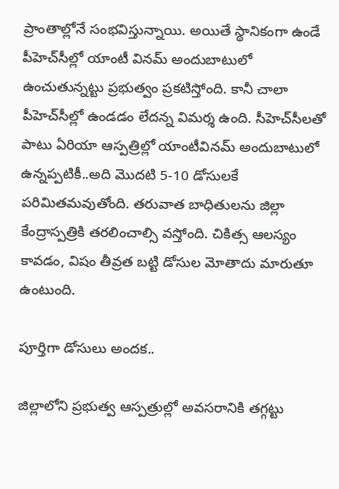ప్రాంతాల్లోనే సంభవిస్తున్నాయి. అయితే స్థానికంగా ఉండే పీహెచ్‌సీల్లో యాంటీ వినమ్‌ అందుబాటులో ఉంచుతున్నట్టు ప్రభుత్వం ప్రకటిస్తోంది. కానీ చాలా పీహెచ్‌సీల్లో ఉండడం లేదన్న విమర్శ ఉంది. సీహెచ్‌సీలతో పాటు ఏరియా ఆస్పత్రిల్లో యాంటీవినమ్‌ అందుబాటులో ఉన్నప్పటికీ..అది మొదటి 5-10 డోసులకే పరిమితమవుతోంది. తరువాత బాధితులను జిల్లా కేంద్రాస్పత్రికి తరలించాల్సి వస్తోంది. చికిత్స ఆలస్యం కావడం, విషం తీవ్రత బట్టి డోసుల మోతాదు మారుతూ ఉంటుంది.

పూర్తిగా డోసులు అందక..

జిల్లాలోని ప్రభుత్వ ఆస్పత్రుల్లో అవసరానికి తగ్గట్టు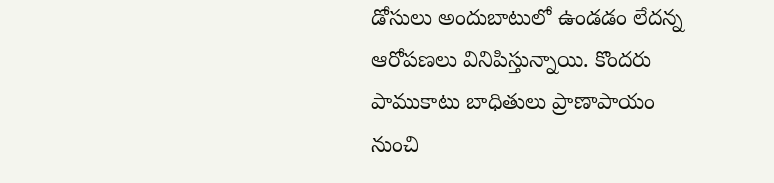డోసులు అందుబాటులో ఉండడం లేదన్న ఆరోపణలు వినిపిస్తున్నాయి. కొందరు పాముకాటు బాధితులు ప్రాణాపాయం నుంచి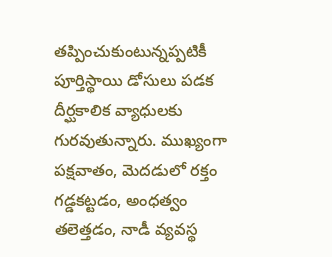తప్పించుకుంటున్నప్పటికీ పూర్తిస్థాయి డోసులు పడక దీర్ఘకాలిక వ్యాధులకు గురవుతున్నారు. ముఖ్యంగా పక్షవాతం, మెదడులో రక్తం గడ్డకట్టడం, అంధత్వం తలెత్తడం, నాడీ వ్యవస్థ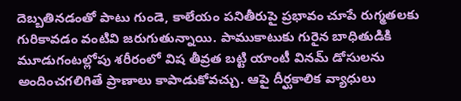దెబ్బతినడంతో పాటు గుండె, కాలేయం పనితీరుపై ప్రభావం చూపే రుగ్మతలకు గురికావడం వంటివి జరుగుతున్నాయి. పాముకాటుకు గురైన బాధితుడికి మూడుగంటల్లోపు శరీరంలో విష తీవ్రత బట్టి యాంటీ వినమ్‌ డోసులను అందించగలిగితే ప్రాణాలు కాపాడుకోవచ్చు. ఆపై దీర్ఘకాలిక వ్యాధులు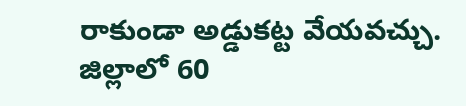రాకుండా అడ్డుకట్ట వేయవచ్చు. జిల్లాలో 60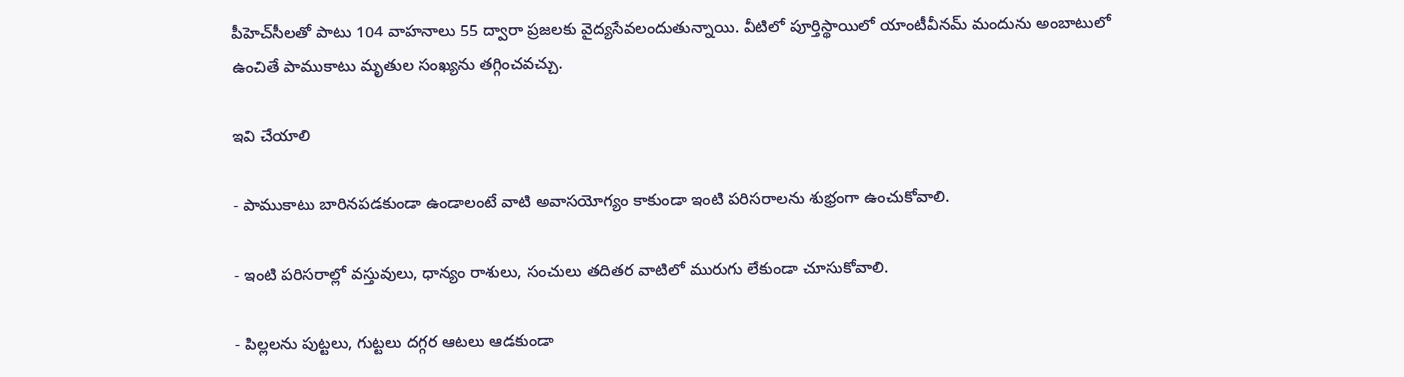పీహెచ్‌సీలతో పాటు 104 వాహనాలు 55 ద్వారా ప్రజలకు వైద్యసేవలందుతున్నాయి. వీటిలో పూర్తిస్థాయిలో యాంటీవీనమ్‌ మందును అంబాటులో ఉంచితే పాముకాటు మృతుల సంఖ్యను తగ్గించవచ్చు.

ఇవి చేయాలి

- పాముకాటు బారినపడకుండా ఉండాలంటే వాటి అవాసయోగ్యం కాకుండా ఇంటి పరిసరాలను శుభ్రంగా ఉంచుకోవాలి.

- ఇంటి పరిసరాల్లో వస్తువులు, ధాన్యం రాశులు, సంచులు తదితర వాటిలో మురుగు లేకుండా చూసుకోవాలి.

- పిల్లలను పుట్టలు, గుట్టలు దగ్గర ఆటలు ఆడకుండా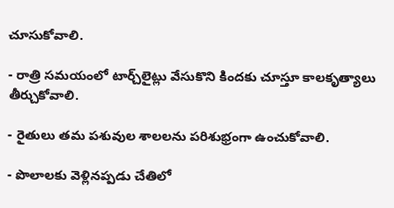చూసుకోవాలి.

- రాత్రి సమయంలో టార్చ్‌లైట్లు వేసుకొని కిందకు చూస్తూ కాలకృత్యాలు తీర్చుకోవాలి.

- రైతులు తమ పశువుల శాలలను పరిశుభ్రంగా ఉంచుకోవాలి.

- పొలాలకు వెళ్లినప్పడు చేతిలో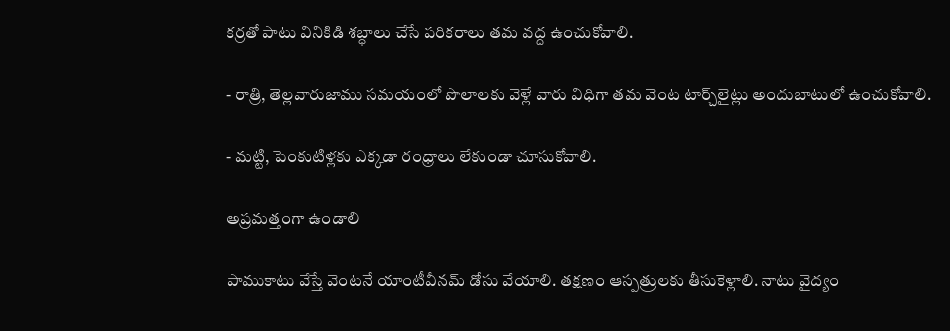కర్రతో పాటు వినికిడి శబ్ధాలు చేసే పరికరాలు తమ వద్ద ఉంచుకోవాలి.

- రాత్రి, తెల్లవారుజాము సమయంలో పొలాలకు వెళ్లే వారు విధిగా తమ వెంట టార్చ్‌లైట్లు అందుబాటులో ఉంచుకోవాలి.

- మట్టి, పెంకుటిళ్లకు ఎక్కడా రంధ్రాలు లేకుండా చూసుకోవాలి.

అప్రమత్తంగా ఉండాలి

పాముకాటు వేస్తే వెంటనే యాంటీవీనమ్‌ డోసు వేయాలి. తక్షణం ఆస్పత్రులకు తీసుకెళ్లాలి. నాటు వైద్యం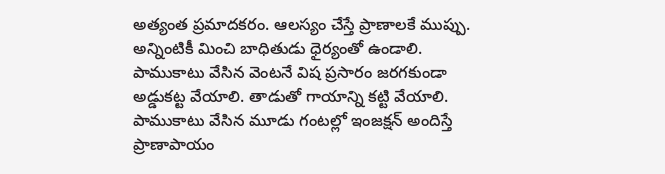అత్యంత ప్రమాదకరం. ఆలస్యం చేస్తే ప్రాణాలకే ముప్పు. అన్నింటికీ మించి బాధితుడు ధైర్యంతో ఉండాలి. పాముకాటు వేసిన వెంటనే విష ప్రసారం జరగకుండా అడ్డుకట్ట వేయాలి. తాడుతో గాయాన్ని కట్టి వేయాలి. పాముకాటు వేసిన మూడు గంటల్లో ఇంజక్షన్‌ అందిస్తే ప్రాణాపాయం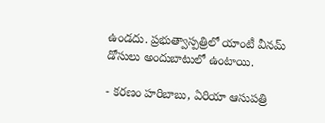ఉండదు. ప్రభుత్వాస్పత్రిలో యాంటీ వీనమ్‌ డోసులు అందుబాటులో ఉంటాయి.

- కరణం హరిబాబు, ఏరియా ఆసుపత్రి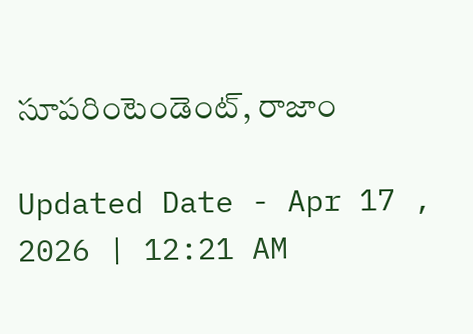సూపరింటెండెంట్‌, రాజాం

Updated Date - Apr 17 , 2026 | 12:21 AM